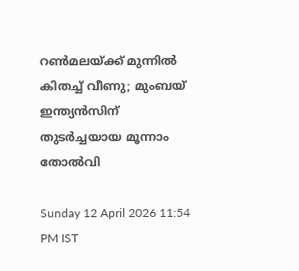റണ്‍മലയ്ക്ക് മുന്നില്‍ കിതച്ച് വീണു; മുംബയ് ഇന്ത്യന്‍സിന് തുടര്‍ച്ചയായ മൂന്നാം തോല്‍വി

Sunday 12 April 2026 11:54 PM IST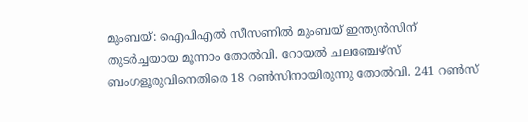മുംബയ്: ഐപിഎല്‍ സീസണില്‍ മുംബയ് ഇന്ത്യന്‍സിന് തുടര്‍ച്ചയായ മൂന്നാം തോല്‍വി. റോയല്‍ ചലഞ്ചേഴ്‌സ് ബംഗളൂരുവിനെതിരെ 18 റണ്‍സിനായിരുന്നു തോല്‍വി. 241 റണ്‍സ്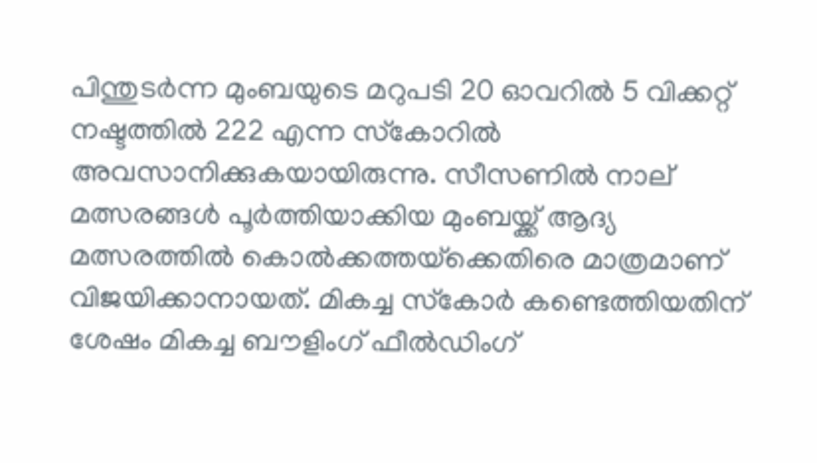പിന്തുടര്‍ന്ന മുംബയുടെ മറുപടി 20 ഓവറില്‍ 5 വിക്കറ്റ് നഷ്ടത്തില്‍ 222 എന്ന സ്‌കോറില്‍ അവസാനിക്കുകയായിരുന്നു. സീസണില്‍ നാല് മത്സരങ്ങള്‍ പൂര്‍ത്തിയാക്കിയ മുംബയ്ക്ക് ആദ്യ മത്സരത്തില്‍ കൊല്‍ക്കത്തയ്‌ക്കെതിരെ മാത്രമാണ് വിജയിക്കാനായത്. മികച്ച സ്‌കോര്‍ കണ്ടെത്തിയതിന് ശേഷം മികച്ച ബൗളിംഗ് ഫീല്‍ഡിംഗ്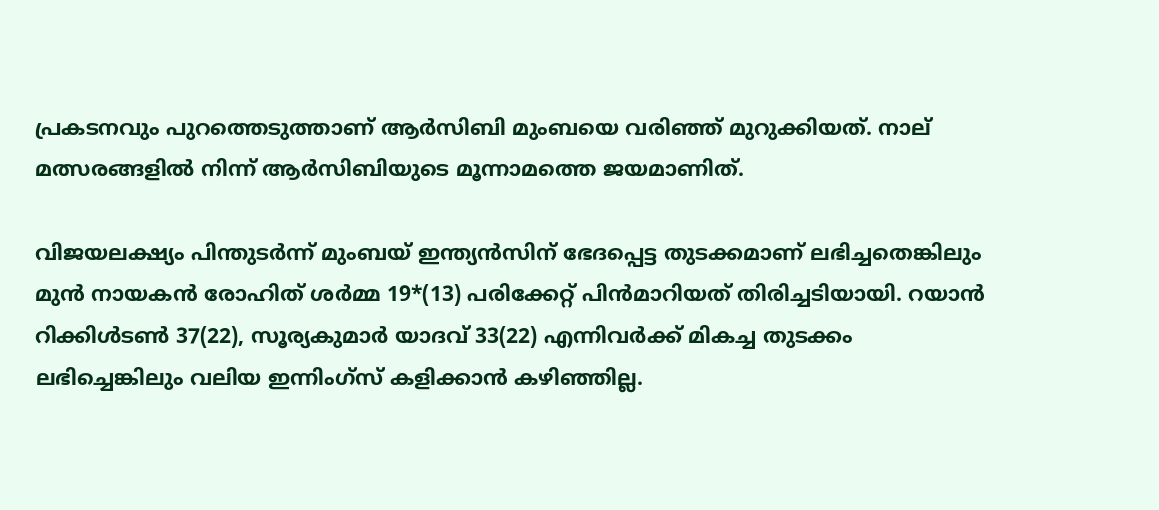പ്രകടനവും പുറത്തെടുത്താണ് ആര്‍സിബി മുംബയെ വരിഞ്ഞ് മുറുക്കിയത്. നാല് മത്സരങ്ങളില്‍ നിന്ന് ആര്‍സിബിയുടെ മൂന്നാമത്തെ ജയമാണിത്.

വിജയലക്ഷ്യം പിന്തുടര്‍ന്ന് മുംബയ് ഇന്ത്യന്‍സിന് ഭേദപ്പെട്ട തുടക്കമാണ് ലഭിച്ചതെങ്കിലും മുന്‍ നായകന്‍ രോഹിത് ശര്‍മ്മ 19*(13) പരിക്കേറ്റ് പിന്‍മാറിയത് തിരിച്ചടിയായി. റയാന്‍ റിക്കിള്‍ടണ്‍ 37(22), സൂര്യകുമാര്‍ യാദവ് 33(22) എന്നിവര്‍ക്ക് മികച്ച തുടക്കം ലഭിച്ചെങ്കിലും വലിയ ഇന്നിംഗ്‌സ് കളിക്കാന്‍ കഴിഞ്ഞില്ല.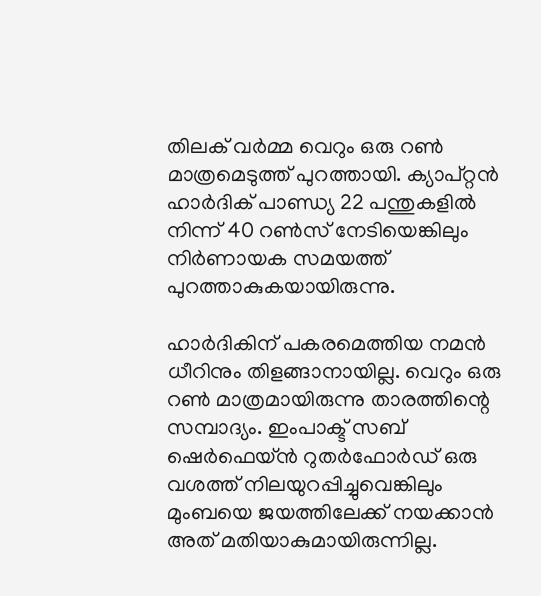തിലക് വര്‍മ്മ വെറും ഒരു റണ്‍ മാത്രമെടുത്ത് പുറത്തായി. ക്യാപ്റ്റന്‍ ഹാര്‍ദിക് പാണ്ഡ്യ 22 പന്തുകളില്‍ നിന്ന് 40 റണ്‍സ് നേടിയെങ്കിലും നിര്‍ണായക സമയത്ത് പുറത്താകുകയായിരുന്നു.

ഹാര്‍ദികിന് പകരമെത്തിയ നമന്‍ ധീറിനും തിളങ്ങാനായില്ല. വെറും ഒരു റണ്‍ മാത്രമായിരുന്നു താരത്തിന്റെ സമ്പാദ്യം. ഇംപാക്ട് സബ് ഷെര്‍ഫെയ്ന്‍ റുതര്‍ഫോര്‍ഡ് ഒരു വശത്ത് നിലയുറപ്പിച്ചുവെങ്കിലും മുംബയെ ജയത്തിലേക്ക് നയക്കാന്‍ അത് മതിയാകുമായിരുന്നില്ല.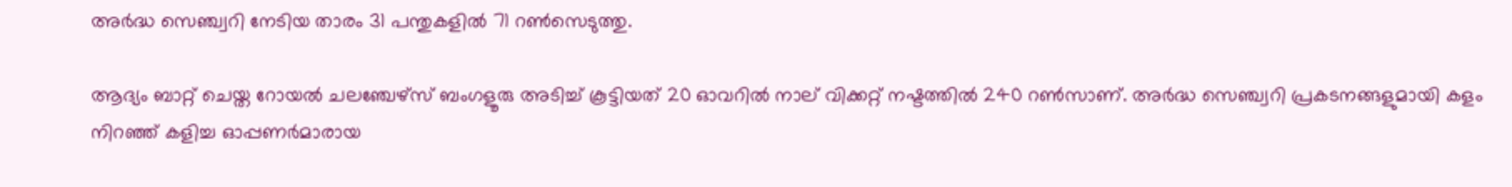അര്‍ദ്ധ സെഞ്ച്വറി നേടിയ താരം 31 പന്തുകളില്‍ 71 റണ്‍സെടുത്തു.

ആദ്യം ബാറ്റ് ചെയ്ത റോയല്‍ ചലഞ്ചേഴ്സ് ബംഗളൂരു അടിച്ച് കൂട്ടിയത് 20 ഓവറില്‍ നാല് വിക്കറ്റ് നഷ്ടത്തില്‍ 240 റണ്‍സാണ്. അര്‍ദ്ധ സെഞ്ച്വറി പ്രകടനങ്ങളുമായി കളം നിറഞ്ഞ് കളിച്ച ഓപ്പണര്‍മാരായ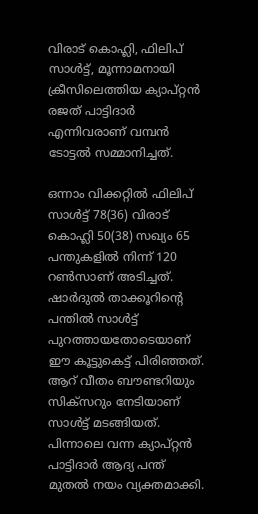വിരാട് കൊഹ്ലി, ഫിലിപ് സാള്‍ട്ട്, മൂന്നാമനായി ക്രീസിലെത്തിയ ക്യാപ്റ്റന്‍ രജത് പാട്ടിദാര്‍ എന്നിവരാണ് വമ്പന്‍ ടോട്ടല്‍ സമ്മാനിച്ചത്.

ഒന്നാം വിക്കറ്റില്‍ ഫിലിപ് സാള്‍ട്ട് 78(36) വിരാട് കൊഹ്ലി 50(38) സഖ്യം 65 പന്തുകളില്‍ നിന്ന് 120 റണ്‍സാണ് അടിച്ചത്. ഷാര്‍ദുല്‍ താക്കൂറിന്റെ പന്തില്‍ സാള്‍ട്ട് പുറത്തായതോടെയാണ് ഈ കൂട്ടുകെട്ട് പിരിഞ്ഞത്. ആറ് വീതം ബൗണ്ടറിയും സിക്സറും നേടിയാണ് സാള്‍ട്ട് മടങ്ങിയത്. പിന്നാലെ വന്ന ക്യാപ്റ്റന്‍ പാട്ടിദാര്‍ ആദ്യ പന്ത് മുതല്‍ നയം വ്യക്തമാക്കി.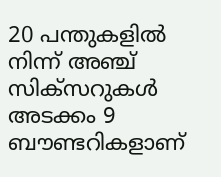20 പന്തുകളില്‍ നിന്ന് അഞ്ച് സിക്സറുകള്‍ അടക്കം 9 ബൗണ്ടറികളാണ്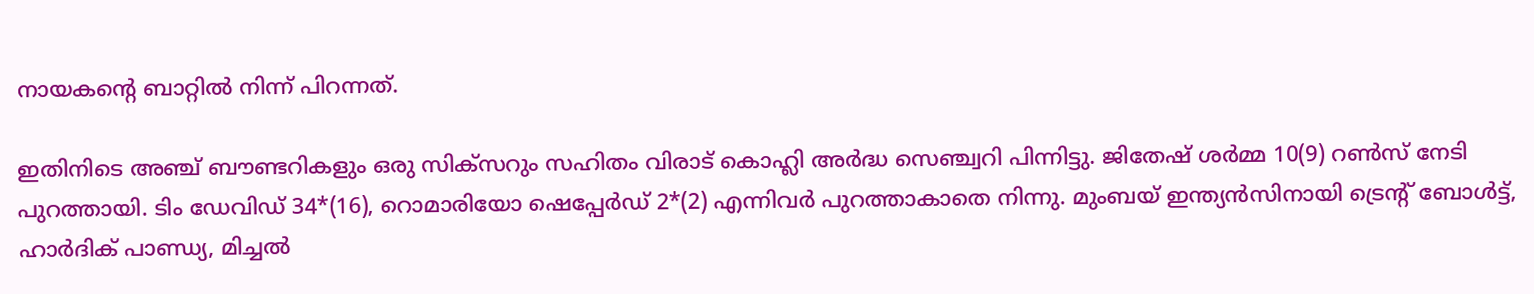നായകന്റെ ബാറ്റില്‍ നിന്ന് പിറന്നത്.

ഇതിനിടെ അഞ്ച് ബൗണ്ടറികളും ഒരു സിക്സറും സഹിതം വിരാട് കൊഹ്ലി അര്‍ദ്ധ സെഞ്ച്വറി പിന്നിട്ടു. ജിതേഷ് ശര്‍മ്മ 10(9) റണ്‍സ് നേടി പുറത്തായി. ടിം ഡേവിഡ് 34*(16), റൊമാരിയോ ഷെപ്പേര്‍ഡ് 2*(2) എന്നിവര്‍ പുറത്താകാതെ നിന്നു. മുംബയ് ഇന്ത്യന്‍സിനായി ട്രെന്റ് ബോള്‍ട്ട്, ഹാര്‍ദിക് പാണ്ഡ്യ, മിച്ചല്‍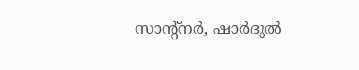സാന്റ്നര്‍, ഷാര്‍ദുല്‍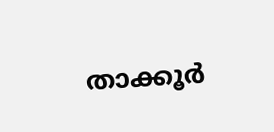താക്കൂര്‍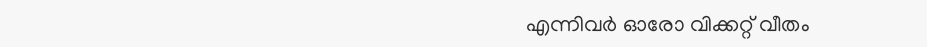എന്നിവര്‍ ഓരോ വിക്കറ്റ് വീതം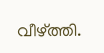വീഴ്ത്തി.